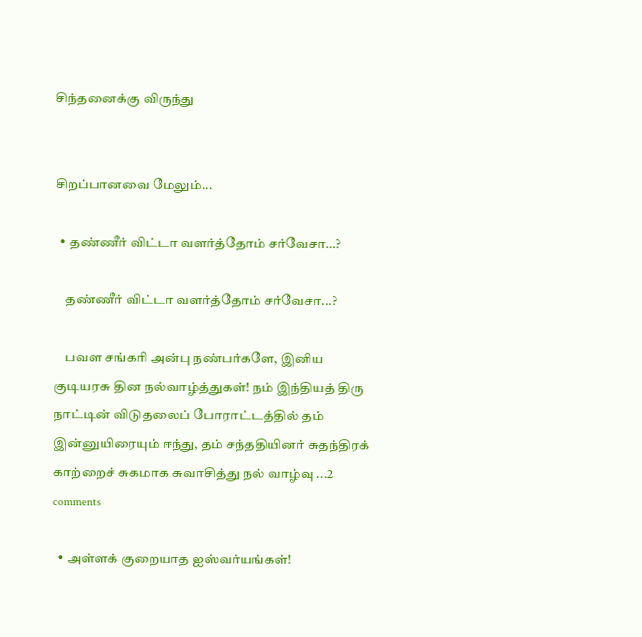சிந்தனைக்கு விருந்து


சிறப்பானவை மேலும்...

  • தண்ணீர் விட்டா வளர்த்தோம் சர்வேசா…?

    தண்ணீர் விட்டா வளர்த்தோம் சர்வேசா...?

    பவள சங்கரி அன்பு நண்பர்களே, இனிய குடியரசு தின நல்வாழ்த்துகள்! நம் இந்தியத் திரு நாட்டின் விடுதலைப் போராட்டத்தில் தம் இன்னுயிரையும் ஈந்து, தம் சந்ததியினர் சுதந்திரக் காற்றைச் சுகமாக சுவாசித்து நல் வாழ்வு ...2 comments

  • அள்ளக் குறையாத ஐஸ்வர்யங்கள்!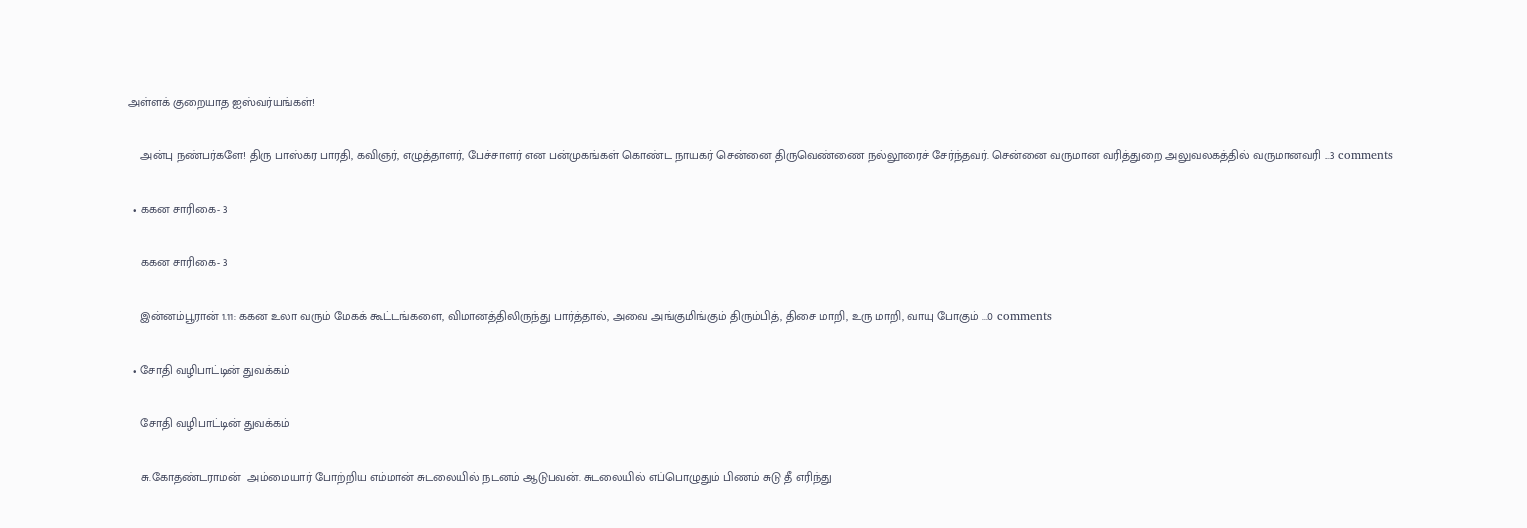அள்ளக் குறையாத ஐஸ்வர்யங்கள்!

    அன்பு நண்பர்களே! திரு பாஸ்கர பாரதி, கவிஞர், எழுத்தாளர், பேச்சாளர் என பன்முகங்கள் கொண்ட நாயகர் சென்னை திருவெண்ணை நல்லூரைச் சேர்ந்தவர். சென்னை வருமான வரித்துறை அலுவலகத்தில் வருமானவரி ...3 comments

  • ககன சாரிகை- 3

    ககன சாரிகை- 3

    இன்னம்பூரான் 1.11: ககன உலா வரும் மேகக் கூட்டங்களை, விமானத்திலிருந்து பார்த்தால், அவை அங்குமிங்கும் திரும்பித், திசை மாறி, உரு மாறி, வாயு போகும் ...0 comments

  • சோதி வழிபாட்டின் துவக்கம்

    சோதி வழிபாட்டின் துவக்கம்

    சு.கோதண்டராமன்  அம்மையார் போற்றிய எம்மான் சுடலையில் நடனம் ஆடுபவன். சுடலையில் எப்பொழுதும் பிணம் சுடு தீ எரிந்து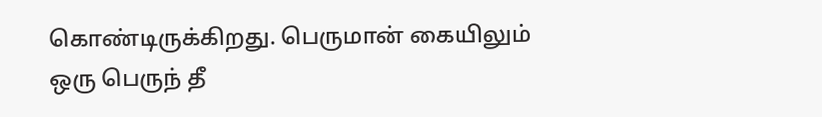கொண்டிருக்கிறது. பெருமான் கையிலும் ஒரு பெருந் தீ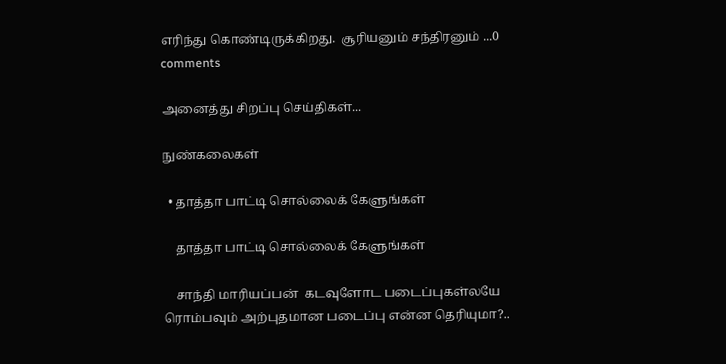எரிந்து கொண்டிருக்கிறது.  சூரியனும் சந்திரனும் ...0 comments

அனைத்து சிறப்பு செய்திகள்...

நுண்கலைகள்

  • தாத்தா பாட்டி சொல்லைக் கேளுங்கள்

    தாத்தா பாட்டி சொல்லைக் கேளுங்கள்

    சாந்தி மாரியப்பன்  கடவுளோட படைப்புகள்லயே ரொம்பவும் அற்புதமான படைப்பு என்ன தெரியுமா?..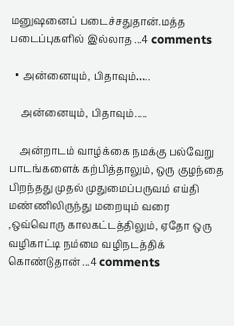மனுஷனைப் படைச்சதுதான்.மத்த படைப்புகளில் இல்லாத ...4 comments

  • அன்னையும், பிதாவும்…..

    அன்னையும், பிதாவும்.....

    அன்றாடம் வாழ்க்கை நமக்கு பல்வேறு பாடங்களைக் கற்பித்தாலும், ஒரு குழந்தை பிறந்தது முதல் முதுமைப்பருவம் எய்தி மண்ணிலிருந்து மறையும் வரை ,ஒவ்வொரு காலகட்டத்திலும், ஏதோ ஒரு வழிகாட்டி நம்மை வழிநடத்திக் கொண்டுதான் ...4 comments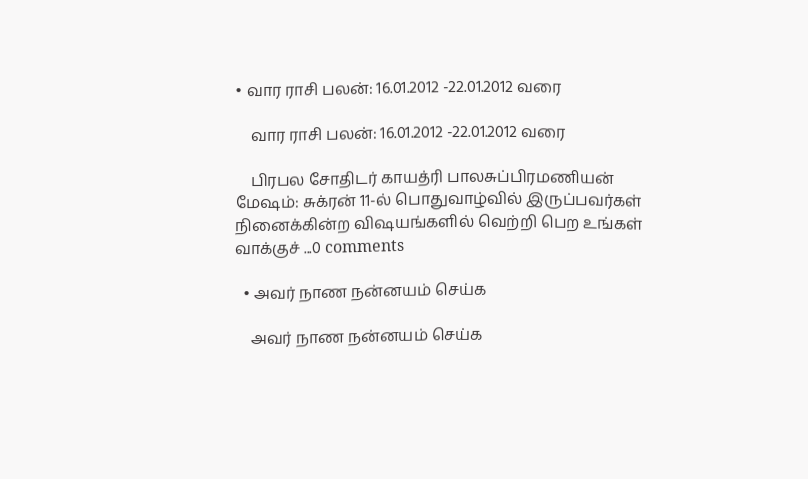• வார ராசி பலன்: 16.01.2012 -22.01.2012 வரை

    வார ராசி பலன்: 16.01.2012 -22.01.2012 வரை

    பிரபல சோதிடர் காயத்ரி பாலசுப்பிரமணியன் மேஷம்: சுக்ரன் 11-ல் பொதுவாழ்வில் இருப்பவர்கள் நினைக்கின்ற விஷயங்களில் வெற்றி பெற உங்கள் வாக்குச் ...0 comments

  • அவர் நாண நன்னயம் செய்க

    அவர் நாண நன்னயம் செய்க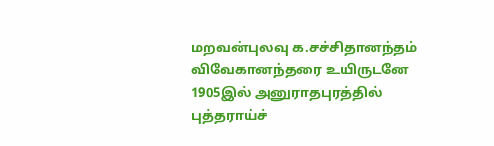மறவன்புலவு க.சச்சிதானந்தம் விவேகானந்தரை உயிருடனே 1905இல் அனுராதபுரத்தில் புத்தராய்ச்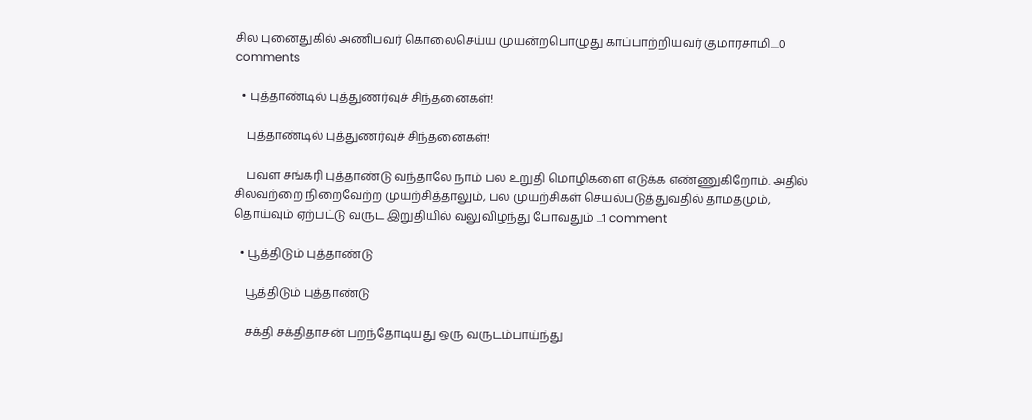சில புனைதுகில் அணிபவர் கொலைசெய்ய முயன்றபொழுது காப்பாற்றியவர் குமாரசாமி....0 comments

  • புத்தாண்டில் புத்துணர்வுச் சிந்தனைகள்!

    புத்தாண்டில் புத்துணர்வுச் சிந்தனைகள்!

    பவள சங்கரி புத்தாண்டு வந்தாலே நாம் பல உறுதி மொழிகளை எடுக்க எண்ணுகிறோம். அதில் சிலவற்றை நிறைவேற்ற முயற்சித்தாலும், பல முயற்சிகள் செயல்படுத்துவதில் தாமதமும், தொய்வும் ஏற்பட்டு வருட இறுதியில் வலுவிழந்து போவதும் ...1 comment

  • பூத்திடும் புத்தாண்டு

    பூத்திடும் புத்தாண்டு

    சக்தி சக்திதாசன் பறந்தோடியது ஒரு வருடம்பாய்ந்து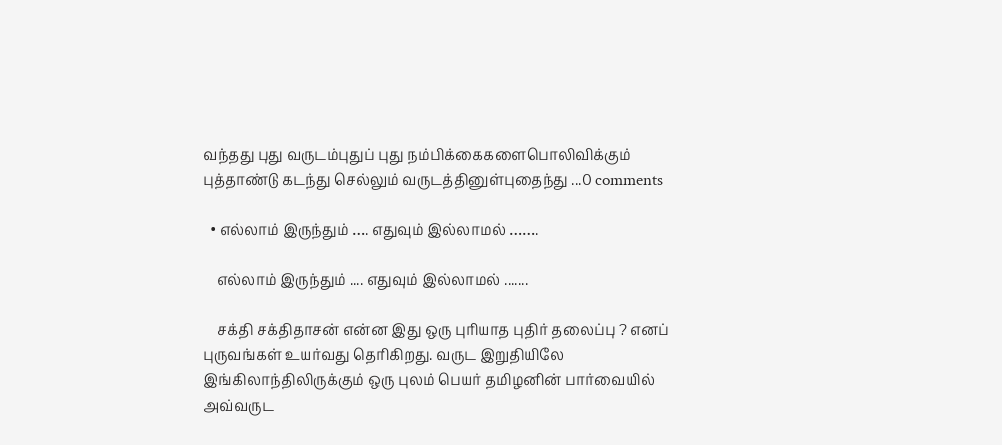வந்தது புது வருடம்புதுப் புது நம்பிக்கைகளைபொலிவிக்கும் புத்தாண்டு கடந்து செல்லும் வருடத்தினுள்புதைந்து ...0 comments

  • எல்லாம் இருந்தும் …. எதுவும் இல்லாமல் …….

    எல்லாம் இருந்தும் .... எதுவும் இல்லாமல் .......

    சக்தி சக்திதாசன் என்ன இது ஒரு புரியாத புதிர் தலைப்பு ? எனப் புருவங்கள் உயர்வது தெரிகிறது. வருட இறுதியிலே இங்கிலாந்திலிருக்கும் ஒரு புலம் பெயர் தமிழனின் பார்வையில் அவ்வருட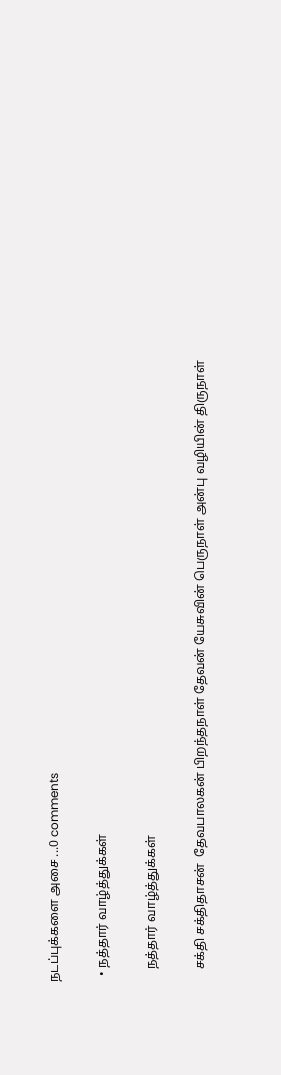நடப்புக்களை அசை ...0 comments

  • நத்தார் வாழ்த்துக்கள்

    நத்தார் வாழ்த்துக்கள்

    சக்தி சக்திதாசன்  தேவபாலகன் பிறந்தநாள் தேவன் யேசுவின் பெருநாள் அன்பு வழியின் திருநாள்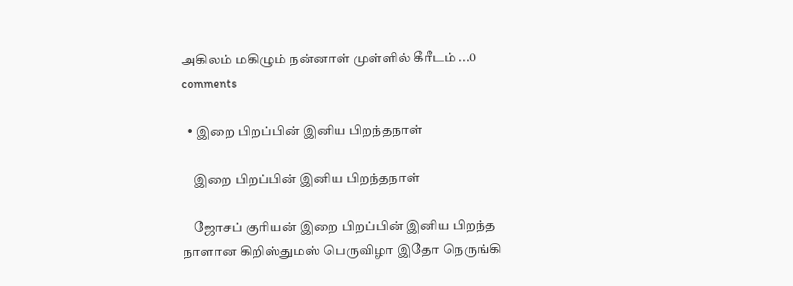அகிலம் மகிழும் நன்னாள் முள்ளில் கீரீடம் ...0 comments

  • இறை பிறப்பின் இனிய பிறந்தநாள்

    இறை பிறப்பின் இனிய பிறந்தநாள்

    ஜோசப் குரியன் இறை பிறப்பின் இனிய பிறந்த நாளான கிறிஸ்துமஸ் பெருவிழா இதோ நெருங்கி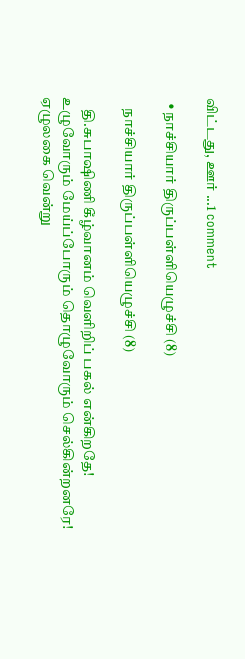விட்டது, ஊர் ...1 comment

  • நாச்சியார் திருப்பள்ளியெழுச்சி (8)

    நாச்சியார் திருப்பள்ளியெழுச்சி (8)

    தி.சுபாஷிணி கீழ்வானம் வெளிறிப் பகல் என்கிறதே! உழுவோரும் மேய்ப்போரும் தொழுவோரும் செல்கின்றனரே! ஏழுலகை வென்று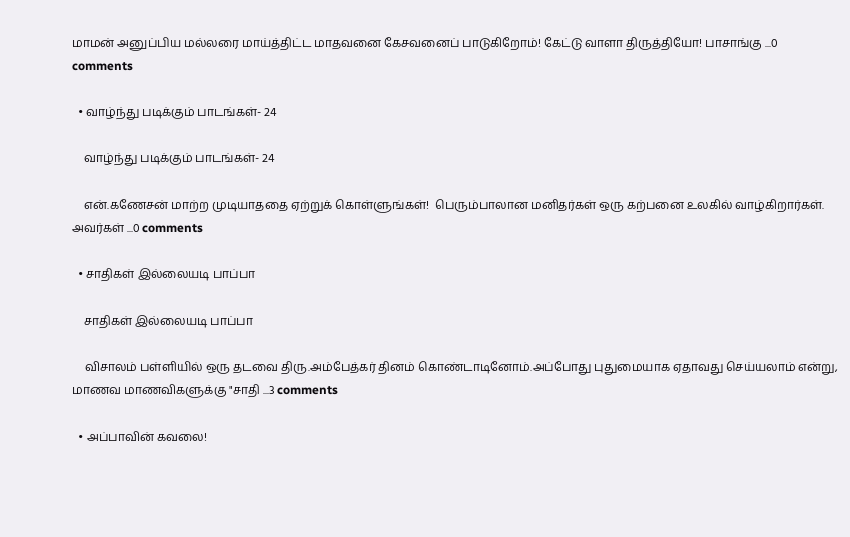மாமன் அனுப்பிய மல்லரை மாய்த்திட்ட மாதவனை கேசவனைப் பாடுகிறோம்! கேட்டு வாளா திருத்தியோ! பாசாங்கு ...0 comments

  • வாழ்ந்து படிக்கும் பாடங்கள்- 24

    வாழ்ந்து படிக்கும் பாடங்கள்- 24

    என்.கணேசன் மாற்ற முடியாததை ஏற்றுக் கொள்ளுங்கள்!  பெரும்பாலான மனிதர்கள் ஒரு கற்பனை உலகில் வாழ்கிறார்கள். அவர்கள் ...0 comments

  • சாதிகள் இல்லையடி பாப்பா

    சாதிகள் இல்லையடி பாப்பா

    விசாலம் பள்ளியில் ஒரு தடவை திரு.அம்பேத்கர் தினம் கொண்டாடினோம்.அப்போது புதுமையாக ஏதாவது செய்யலாம் என்று, மாணவ மாணவிகளுக்கு "சாதி ...3 comments

  • அப்பாவின் கவலை!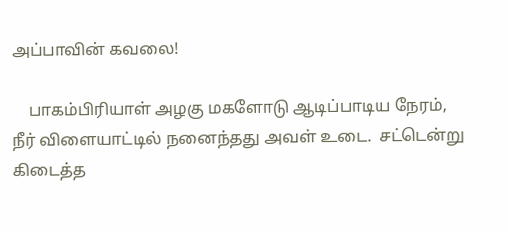அப்பாவின் கவலை!

    பாகம்பிரியாள் அழகு மகளோடு ஆடிப்பாடிய நேரம்,  நீர் விளையாட்டில் நனைந்தது அவள் உடை.  சட்டென்று   கிடைத்த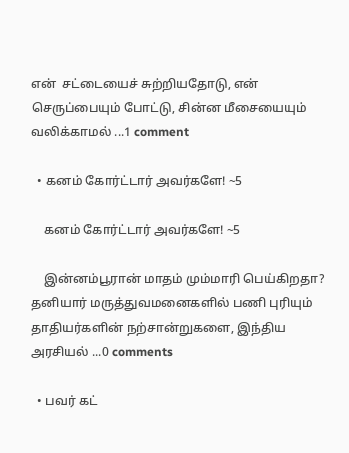என்  சட்டையைச் சுற்றியதோடு, என் செருப்பையும் போட்டு, சின்ன மீசையையும் வலிக்காமல் ...1 comment

  • கனம் கோர்ட்டார் அவர்களே! ~5

    கனம் கோர்ட்டார் அவர்களே! ~5

    இன்னம்பூரான் மாதம் மும்மாரி பெய்கிறதா? தனியார் மருத்துவமனைகளில் பணி புரியும் தாதியர்களின் நற்சான்றுகளை, இந்திய அரசியல் ...0 comments

  • பவர் கட்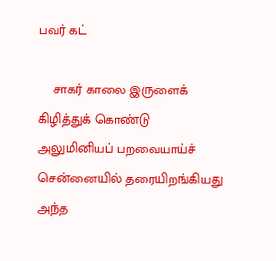பவர் கட்

    சாகர் காலை இருளைக் கிழித்துக் கொண்டு அலுமினியப் பறவையாய்ச் சென்னையில் தரையிறங்கியது அந்த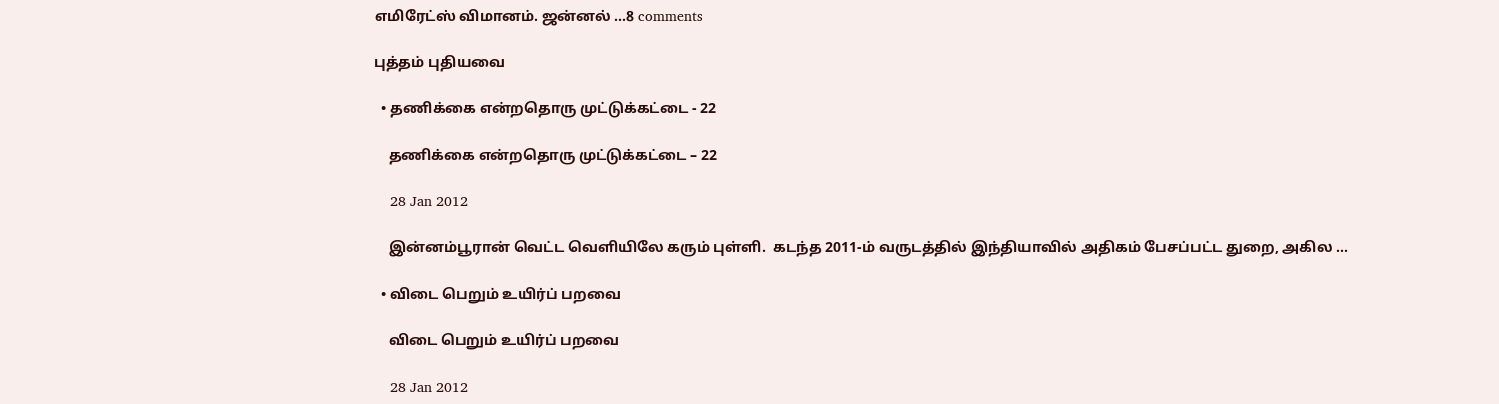எமிரேட்ஸ் விமானம். ஜன்னல் ...8 comments

புத்தம் புதியவை

  • தணிக்கை என்றதொரு முட்டுக்கட்டை - 22

    தணிக்கை என்றதொரு முட்டுக்கட்டை – 22

    28 Jan 2012

    இன்னம்பூரான் வெட்ட வெளியிலே கரும் புள்ளி.  கடந்த 2011-ம் வருடத்தில் இந்தியாவில் அதிகம் பேசப்பட்ட துறை, அகில ...

  • விடை பெறும் உயிர்ப் பறவை

    விடை பெறும் உயிர்ப் பறவை

    28 Jan 2012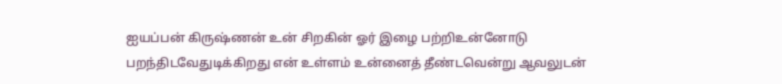ஐயப்பன் கிருஷ்ணன் உன் சிறகின் ஓர் இழை பற்றிஉன்னோடு பறந்திடவேதுடிக்கிறது என் உள்ளம் உன்னைத் தீண்டவென்று ஆவலுடன்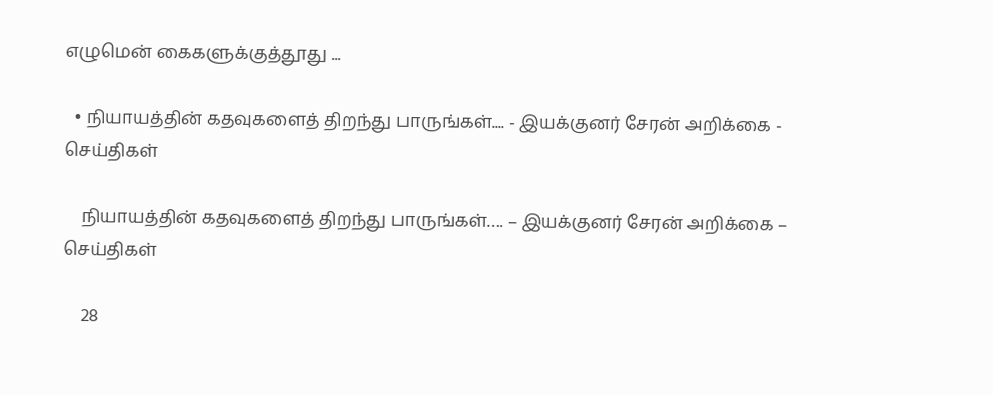எழுமென் கைகளுக்குத்தூது ...

  • நியாயத்தின் கதவுகளைத் திறந்து பாருங்கள்.... - இயக்குனர் சேரன் அறிக்கை - செய்திகள்

    நியாயத்தின் கதவுகளைத் திறந்து பாருங்கள்…. – இயக்குனர் சேரன் அறிக்கை – செய்திகள்

    28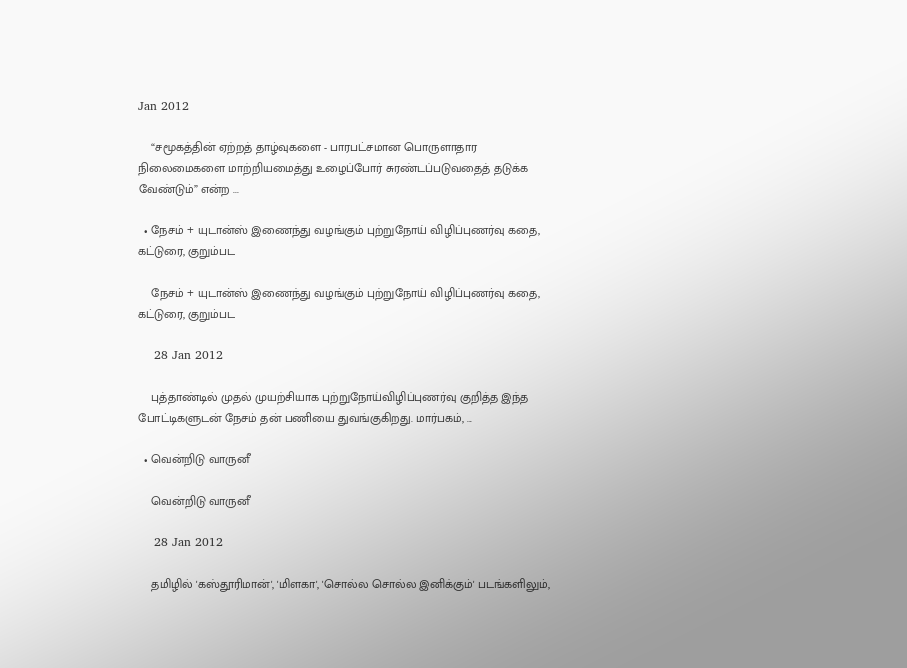Jan 2012

    “சமூகத்தின் ஏற்றத் தாழ்வுகளை - பாரபட்சமான பொருளாதார நிலைமைகளை மாற்றியமைத்து உழைப்போர் சுரண்டப்படுவதைத் தடுக்க வேண்டும்” என்ற ...

  • நேசம் + யுடான்ஸ் இணைந்து வழங்கும் புற்றுநோய் விழிப்புணர்வு கதை, கட்டுரை, குறும்பட

    நேசம் + யுடான்ஸ் இணைந்து வழங்கும் புற்றுநோய் விழிப்புணர்வு கதை, கட்டுரை, குறும்பட

    28 Jan 2012

    புத்தாண்டில் முதல் முயற்சியாக புற்றுநோய்விழிப்புணர்வு குறித்த இந்த போட்டிகளுடன் நேசம் தன் பணியை துவங்குகிறது. மார்பகம், ...

  • வென்றிடு வாருனீ

    வென்றிடு வாருனீ

    28 Jan 2012

    தமிழில் 'கஸ்தூரிமான்', 'மிளகா', 'சொல்ல சொல்ல இனிக்கும்' படங்களிலும்,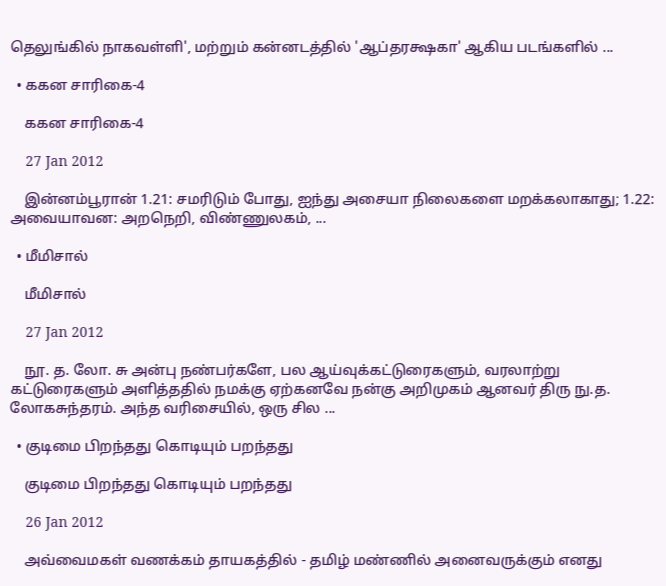தெலுங்கில் நாகவள்ளி', மற்றும் கன்னடத்தில் 'ஆப்தரக்ஷகா' ஆகிய படங்களில் ...

  • ககன சாரிகை-4

    ககன சாரிகை-4

    27 Jan 2012

    இன்னம்பூரான் 1.21: சமரிடும் போது, ஐந்து அசையா நிலைகளை மறக்கலாகாது; 1.22: அவையாவன: அறநெறி, விண்ணுலகம், ...

  • மீமிசால்

    மீமிசால்

    27 Jan 2012

    நூ. த. லோ. சு அன்பு நண்பர்களே, பல ஆய்வுக்கட்டுரைகளும், வரலாற்று கட்டுரைகளும் அளித்ததில் நமக்கு ஏற்கனவே நன்கு அறிமுகம் ஆனவர் திரு நு.த. லோகசுந்தரம். அந்த வரிசையில், ஒரு சில ...

  • குடிமை பிறந்தது கொடியும் பறந்தது

    குடிமை பிறந்தது கொடியும் பறந்தது

    26 Jan 2012

    அவ்வைமகள் வணக்கம் தாயகத்தில் - தமிழ் மண்ணில் அனைவருக்கும் எனது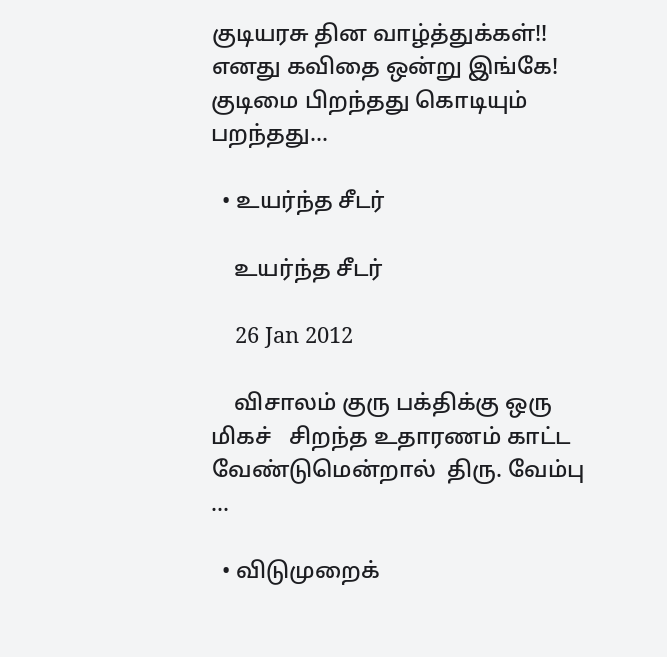குடியரசு தின வாழ்த்துக்கள்!! எனது கவிதை ஒன்று இங்கே!   குடிமை பிறந்தது கொடியும் பறந்தது...

  • உயர்ந்த சீடர்

    உயர்ந்த சீடர்

    26 Jan 2012

    விசாலம் குரு பக்திக்கு ஒரு மிகச்   சிறந்த உதாரணம் காட்ட வேண்டுமென்றால்  திரு. வேம்பு  ...

  • விடுமுறைக்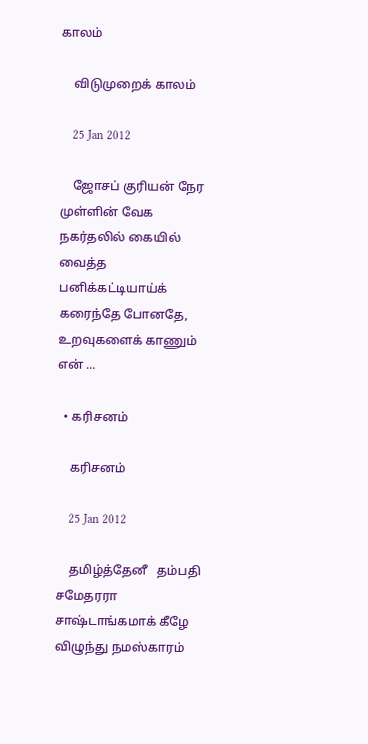காலம்

    விடுமுறைக் காலம்

    25 Jan 2012

    ஜோசப் குரியன் நேர முள்ளின் வேக நகர்தலில் கையில் வைத்த பனிக்கட்டியாய்க் கரைந்தே போனதே, உறவுகளைக் காணும் என் ...

  • கரிசனம்

    கரிசனம்

    25 Jan 2012

    தமிழ்த்தேனீ   தம்பதி சமேதரரா சாஷ்டாங்கமாக் கீழே விழுந்து நமஸ்காரம்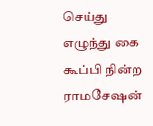செய்து எழுந்து கை கூப்பி நின்ற ராமசேஷன்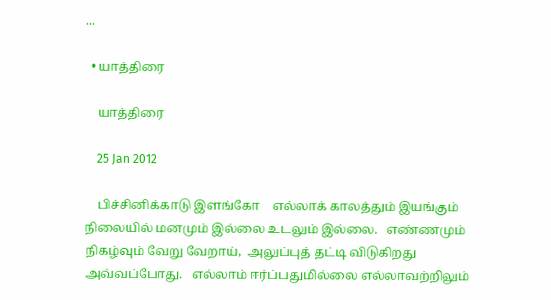...

  • யாத்திரை

    யாத்திரை

    25 Jan 2012

    பிச்சினிக்காடு இளங்கோ    எல்லாக் காலத்தும் இயங்கும் நிலையில் மனமும் இல்லை உடலும் இல்லை.   எண்ணமும் நிகழ்வும் வேறு வேறாய்,  அலுப்புத் தட்டி விடுகிறது அவ்வப்போது.   எல்லாம் ஈர்ப்பதுமில்லை எல்லாவற்றிலும்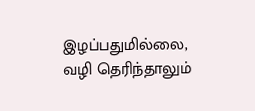இழப்பதுமில்லை,  வழி தெரிந்தாலும்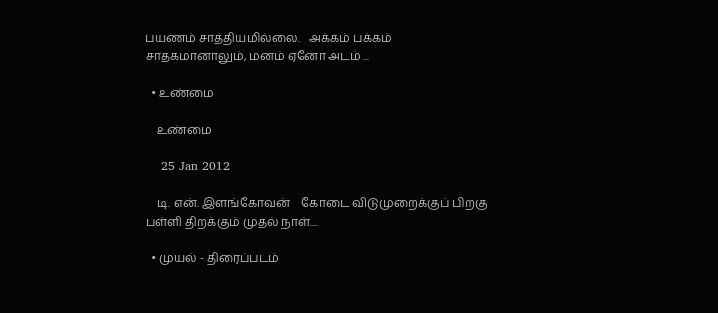பயணம் சாத்தியமில்லை.   அக்கம் பக்கம் சாதகமானாலும், மனம் ஏனோ அடம் ...

  • உண்மை

    உண்மை

    25 Jan 2012

    டி. என். இளங்கோவன்    கோடை விடுமுறைக்குப் பிறகு பள்ளி திறக்கும் முதல் நாள்....

  • முயல் - திரைப்படம்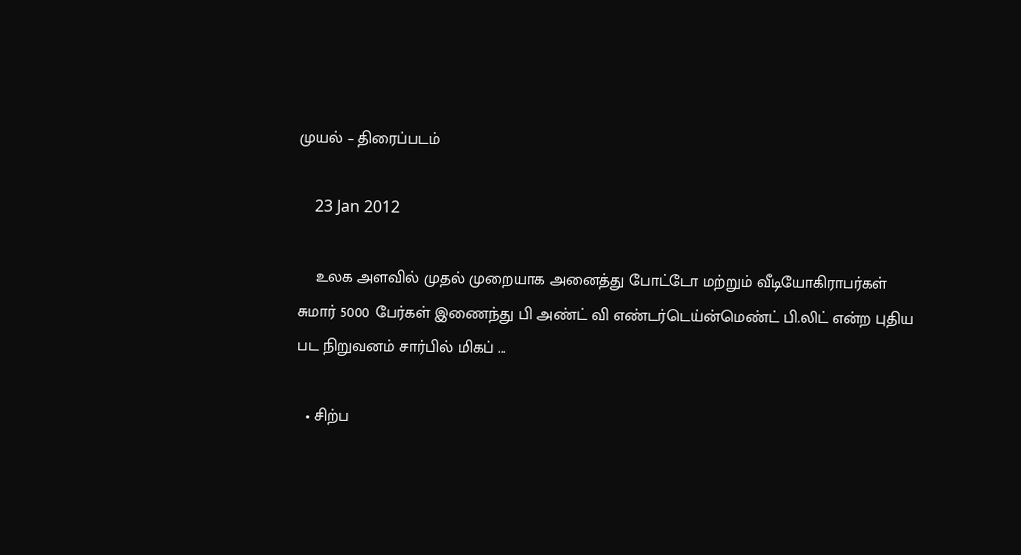முயல் – திரைப்படம்

    23 Jan 2012

    உலக அளவில் முதல் முறையாக அனைத்து போட்டோ மற்றும் வீடியோகிராபர்கள் சுமார் 5000 பேர்கள் இணைந்து பி அண்ட் வி எண்டர்டெய்ன்மெண்ட் பி.லிட் என்ற புதிய பட நிறுவனம் சார்பில் மிகப் ...

  • சிற்ப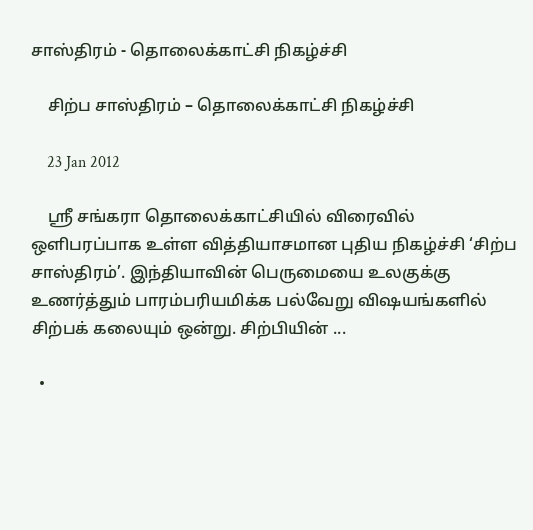சாஸ்திரம் - தொலைக்காட்சி நிகழ்ச்சி

    சிற்ப சாஸ்திரம் – தொலைக்காட்சி நிகழ்ச்சி

    23 Jan 2012

    ஸ்ரீ சங்கரா தொலைக்காட்சியில் விரைவில் ஒளிபரப்பாக உள்ள வித்தியாசமான புதிய நிகழ்ச்சி ‘சிற்ப சாஸ்திரம்’. இந்தியாவின் பெருமையை உலகுக்கு உணர்த்தும் பாரம்பரியமிக்க பல்வேறு விஷயங்களில் சிற்பக் கலையும் ஒன்று. சிற்பியின் ...

  •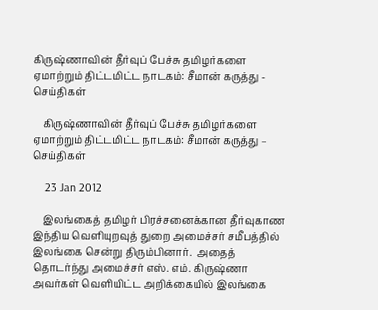கிருஷ்ணாவின் தீர்வுப் பேச்சு தமிழர்களை ஏமாற்றும் திட்டமிட்ட நாடகம்: சீமான் கருத்து - செய்திகள்

    கிருஷ்ணாவின் தீர்வுப் பேச்சு தமிழர்களை ஏமாற்றும் திட்டமிட்ட நாடகம்: சீமான் கருத்து – செய்திகள்

    23 Jan 2012

    இலங்கைத் தமிழர் பிரச்சனைக்கான தீர்வுகாண இந்திய வெளியுறவுத் துறை அமைச்சர் சமீபத்தில் இலங்கை சென்று திரும்பினார்.  அதைத் தொடர்ந்து அமைச்சர் எஸ். எம். கிருஷ்ணா அவர்கள் வெளியிட்ட அறிக்கையில் இலங்கை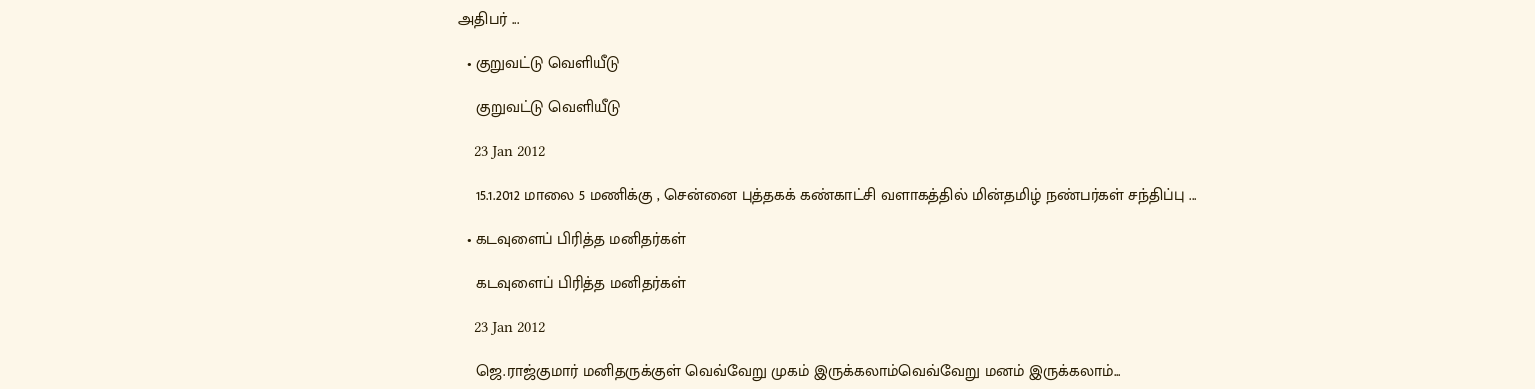அதிபர் ...

  • குறுவட்டு வெளியீடு

    குறுவட்டு வெளியீடு

    23 Jan 2012

    15.1.2012 மாலை 5 மணிக்கு , சென்னை புத்தகக் கண்காட்சி வளாகத்தில் மின்தமிழ் நண்பர்கள் சந்திப்பு ...

  • கடவுளைப் பிரித்த மனிதர்கள்

    கடவுளைப் பிரித்த மனிதர்கள்

    23 Jan 2012

    ஜெ.ராஜ்குமார் மனிதருக்குள் வெவ்வேறு முகம் இருக்கலாம்வெவ்வேறு மனம் இருக்கலாம்...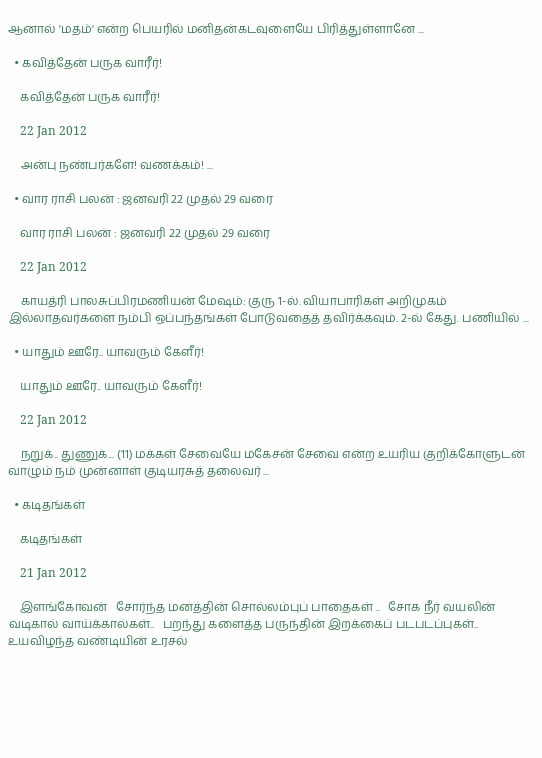ஆனால் 'மதம்' என்ற பெயரில் மனிதன்கடவுளையே பிரித்துள்ளானே ...

  • கவித்தேன் பருக வாரீர்!

    கவித்தேன் பருக வாரீர்!

    22 Jan 2012

    அன்பு நண்பர்களே! வணக்கம்! ...

  • வார ராசி பலன் : ஜனவரி 22 முதல் 29 வரை

    வார ராசி பலன் : ஜனவரி 22 முதல் 29 வரை

    22 Jan 2012

    காயத்ரி பாலசுப்பிரமணியன் மேஷம்: குரு 1-ல். வியாபாரிகள் அறிமுகம் இல்லாதவர்களை நம்பி ஒப்பந்தங்கள் போடுவதைத் தவிர்க்கவும். 2-ல் கேது. பணியில் ...

  • யாதும் ஊரே.. யாவரும் கேளீர்!

    யாதும் ஊரே.. யாவரும் கேளீர்!

    22 Jan 2012

    நறுக்.. துணுக்... (11) மக்கள் சேவையே மகேசன் சேவை என்ற உயரிய குறிக்கோளுடன் வாழும் நம் முன்னாள் குடியரசுத் தலைவர் ...

  • கடிதங்கள்

    கடிதங்கள்

    21 Jan 2012

    இளங்கோவன்   சோர்ந்த மனத்தின் சொல்லம்புப் பாதைகள் ..   சோக நீர் வயலின் வடிகால் வாய்க்கால்கள்..   பறந்து களைத்த பருந்தின் இறக்கைப் படபடப்புகள்..   உயவிழந்த வண்டியின் உரசல்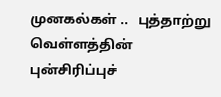முனகல்கள் ..   புத்தாற்று வெள்ளத்தின் புன்சிரிப்புச்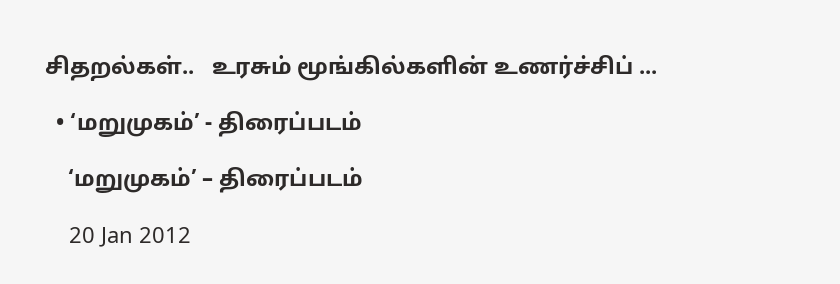சிதறல்கள்..   உரசும் மூங்கில்களின் உணர்ச்சிப் ...

  • ‘மறுமுகம்’ - திரைப்படம்

    ‘மறுமுகம்’ – திரைப்படம்

    20 Jan 2012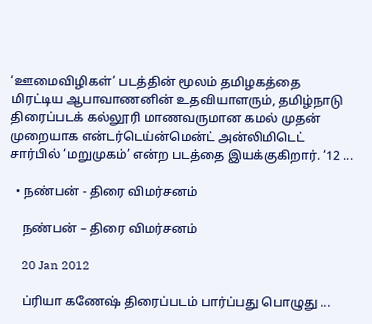‘ஊமைவிழிகள்’ படத்தின் மூலம் தமிழகத்தை மிரட்டிய ஆபாவாணனின் உதவியாளரும், தமிழ்நாடு திரைப்படக் கல்லூரி மாணவருமான கமல் முதன் முறையாக என்டர்டெய்ன்மென்ட் அன்லிமிடெட் சார்பில் ‘மறுமுகம்’ என்ற படத்தை இயக்குகிறார். ‘12 ...

  • நண்பன் - திரை விமர்சனம்

    நண்பன் – திரை விமர்சனம்

    20 Jan 2012

    ப்ரியா கணேஷ் திரைப்படம் பார்ப்பது பொழுது ...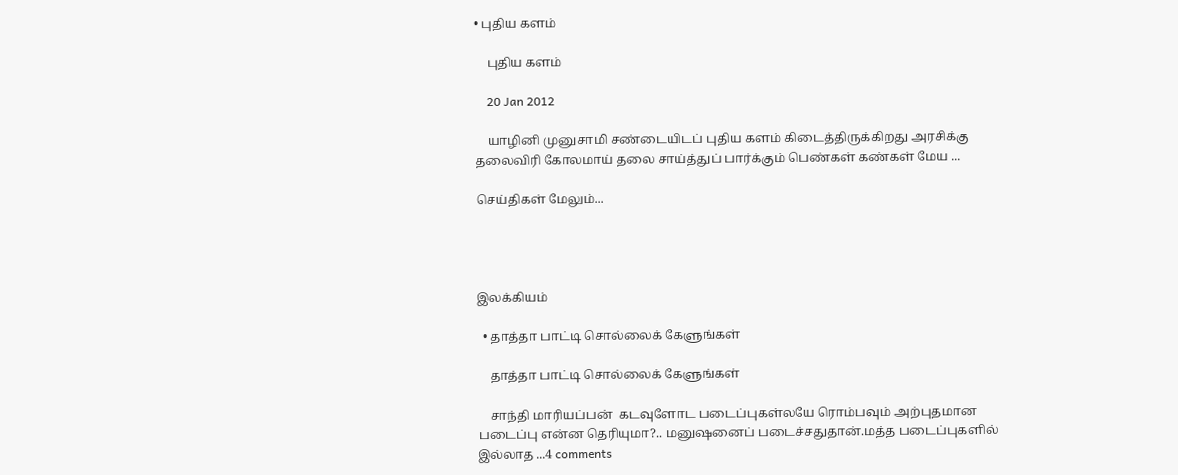• புதிய களம்

    புதிய களம்

    20 Jan 2012

    யாழினி முனுசாமி சண்டையிடப் புதிய களம் கிடைத்திருக்கிறது அரசிக்கு தலைவிரி கோலமாய் தலை சாய்த்துப் பார்க்கும் பெண்கள் கண்கள் மேய ...

செய்திகள் மேலும்...




இலக்கியம்

  • தாத்தா பாட்டி சொல்லைக் கேளுங்கள்

    தாத்தா பாட்டி சொல்லைக் கேளுங்கள்

    சாந்தி மாரியப்பன்  கடவுளோட படைப்புகள்லயே ரொம்பவும் அற்புதமான படைப்பு என்ன தெரியுமா?.. மனுஷனைப் படைச்சதுதான்.மத்த படைப்புகளில் இல்லாத ...4 comments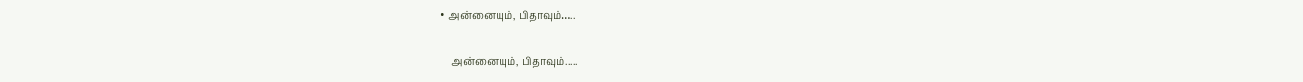• அன்னையும், பிதாவும்…..

    அன்னையும், பிதாவும்.....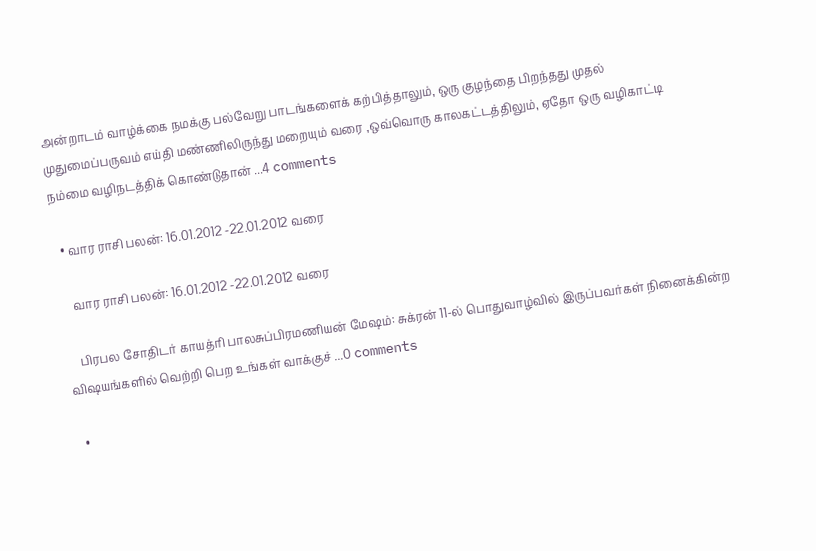அன்றாடம் வாழ்க்கை நமக்கு பல்வேறு பாடங்களைக் கற்பித்தாலும், ஒரு குழந்தை பிறந்தது முதல் முதுமைப்பருவம் எய்தி மண்ணிலிருந்து மறையும் வரை ,ஒவ்வொரு காலகட்டத்திலும், ஏதோ ஒரு வழிகாட்டி நம்மை வழிநடத்திக் கொண்டுதான் ...4 comments

  • வார ராசி பலன்: 16.01.2012 -22.01.2012 வரை

    வார ராசி பலன்: 16.01.2012 -22.01.2012 வரை

    பிரபல சோதிடர் காயத்ரி பாலசுப்பிரமணியன் மேஷம்: சுக்ரன் 11-ல் பொதுவாழ்வில் இருப்பவர்கள் நினைக்கின்ற விஷயங்களில் வெற்றி பெற உங்கள் வாக்குச் ...0 comments

  •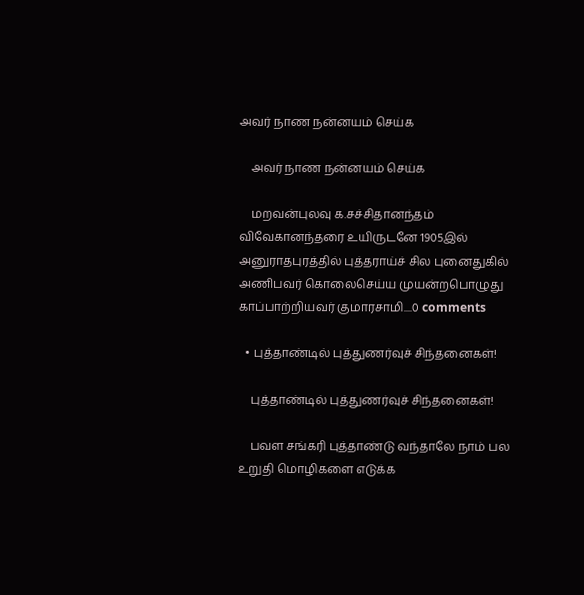அவர் நாண நன்னயம் செய்க

    அவர் நாண நன்னயம் செய்க

    மறவன்புலவு க.சச்சிதானந்தம் விவேகானந்தரை உயிருடனே 1905இல் அனுராதபுரத்தில் புத்தராய்ச் சில புனைதுகில் அணிபவர் கொலைசெய்ய முயன்றபொழுது காப்பாற்றியவர் குமாரசாமி....0 comments

  • புத்தாண்டில் புத்துணர்வுச் சிந்தனைகள்!

    புத்தாண்டில் புத்துணர்வுச் சிந்தனைகள்!

    பவள சங்கரி புத்தாண்டு வந்தாலே நாம் பல உறுதி மொழிகளை எடுக்க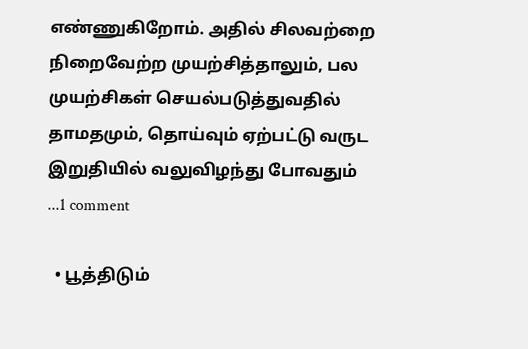எண்ணுகிறோம். அதில் சிலவற்றை நிறைவேற்ற முயற்சித்தாலும், பல முயற்சிகள் செயல்படுத்துவதில் தாமதமும், தொய்வும் ஏற்பட்டு வருட இறுதியில் வலுவிழந்து போவதும் ...1 comment

  • பூத்திடும்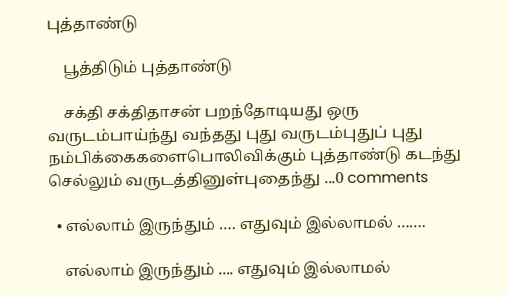புத்தாண்டு

    பூத்திடும் புத்தாண்டு

    சக்தி சக்திதாசன் பறந்தோடியது ஒரு வருடம்பாய்ந்து வந்தது புது வருடம்புதுப் புது நம்பிக்கைகளைபொலிவிக்கும் புத்தாண்டு கடந்து செல்லும் வருடத்தினுள்புதைந்து ...0 comments

  • எல்லாம் இருந்தும் …. எதுவும் இல்லாமல் …….

    எல்லாம் இருந்தும் .... எதுவும் இல்லாமல்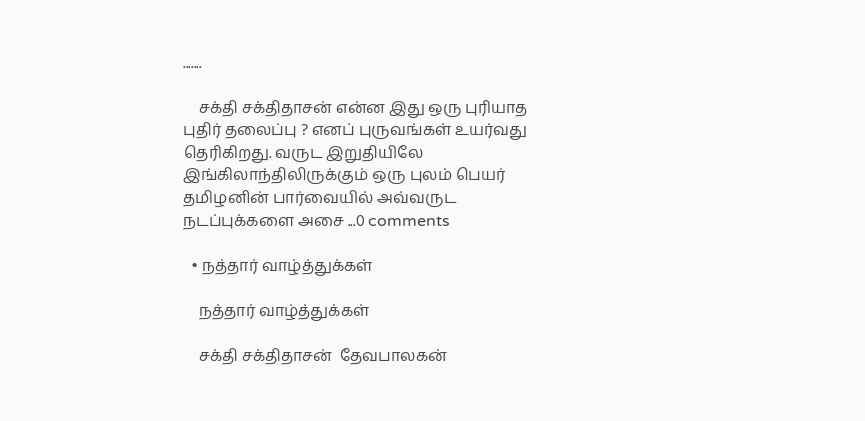.......

    சக்தி சக்திதாசன் என்ன இது ஒரு புரியாத புதிர் தலைப்பு ? எனப் புருவங்கள் உயர்வது தெரிகிறது. வருட இறுதியிலே இங்கிலாந்திலிருக்கும் ஒரு புலம் பெயர் தமிழனின் பார்வையில் அவ்வருட நடப்புக்களை அசை ...0 comments

  • நத்தார் வாழ்த்துக்கள்

    நத்தார் வாழ்த்துக்கள்

    சக்தி சக்திதாசன்  தேவபாலகன்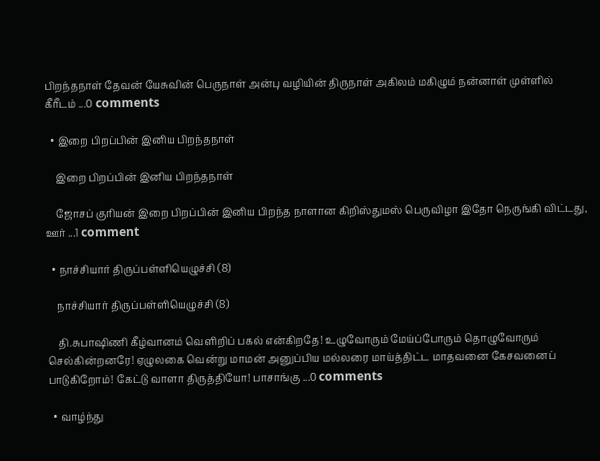பிறந்தநாள் தேவன் யேசுவின் பெருநாள் அன்பு வழியின் திருநாள் அகிலம் மகிழும் நன்னாள் முள்ளில் கீரீடம் ...0 comments

  • இறை பிறப்பின் இனிய பிறந்தநாள்

    இறை பிறப்பின் இனிய பிறந்தநாள்

    ஜோசப் குரியன் இறை பிறப்பின் இனிய பிறந்த நாளான கிறிஸ்துமஸ் பெருவிழா இதோ நெருங்கி விட்டது, ஊர் ...1 comment

  • நாச்சியார் திருப்பள்ளியெழுச்சி (8)

    நாச்சியார் திருப்பள்ளியெழுச்சி (8)

    தி.சுபாஷிணி கீழ்வானம் வெளிறிப் பகல் என்கிறதே! உழுவோரும் மேய்ப்போரும் தொழுவோரும் செல்கின்றனரே! ஏழுலகை வென்று மாமன் அனுப்பிய மல்லரை மாய்த்திட்ட மாதவனை கேசவனைப் பாடுகிறோம்! கேட்டு வாளா திருத்தியோ! பாசாங்கு ...0 comments

  • வாழ்ந்து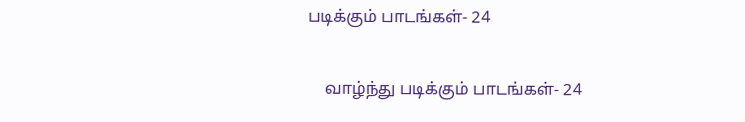படிக்கும் பாடங்கள்- 24

    வாழ்ந்து படிக்கும் பாடங்கள்- 24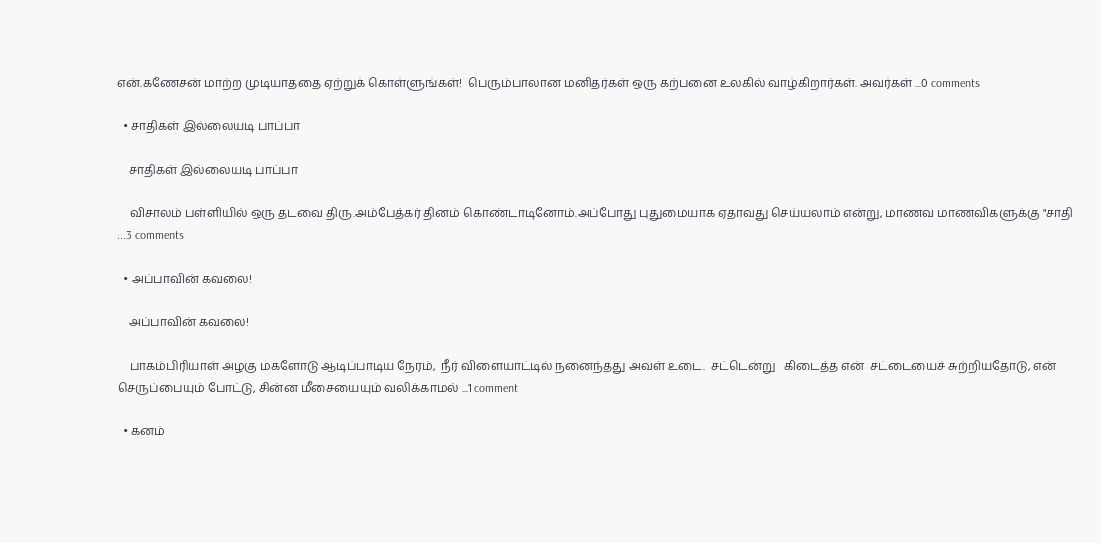என்.கணேசன் மாற்ற முடியாததை ஏற்றுக் கொள்ளுங்கள்!  பெரும்பாலான மனிதர்கள் ஒரு கற்பனை உலகில் வாழ்கிறார்கள். அவர்கள் ...0 comments

  • சாதிகள் இல்லையடி பாப்பா

    சாதிகள் இல்லையடி பாப்பா

    விசாலம் பள்ளியில் ஒரு தடவை திரு.அம்பேத்கர் தினம் கொண்டாடினோம்.அப்போது புதுமையாக ஏதாவது செய்யலாம் என்று, மாணவ மாணவிகளுக்கு "சாதி ...3 comments

  • அப்பாவின் கவலை!

    அப்பாவின் கவலை!

    பாகம்பிரியாள் அழகு மகளோடு ஆடிப்பாடிய நேரம்,  நீர் விளையாட்டில் நனைந்தது அவள் உடை.  சட்டென்று   கிடைத்த என்  சட்டையைச் சுற்றியதோடு, என் செருப்பையும் போட்டு, சின்ன மீசையையும் வலிக்காமல் ...1 comment

  • கனம்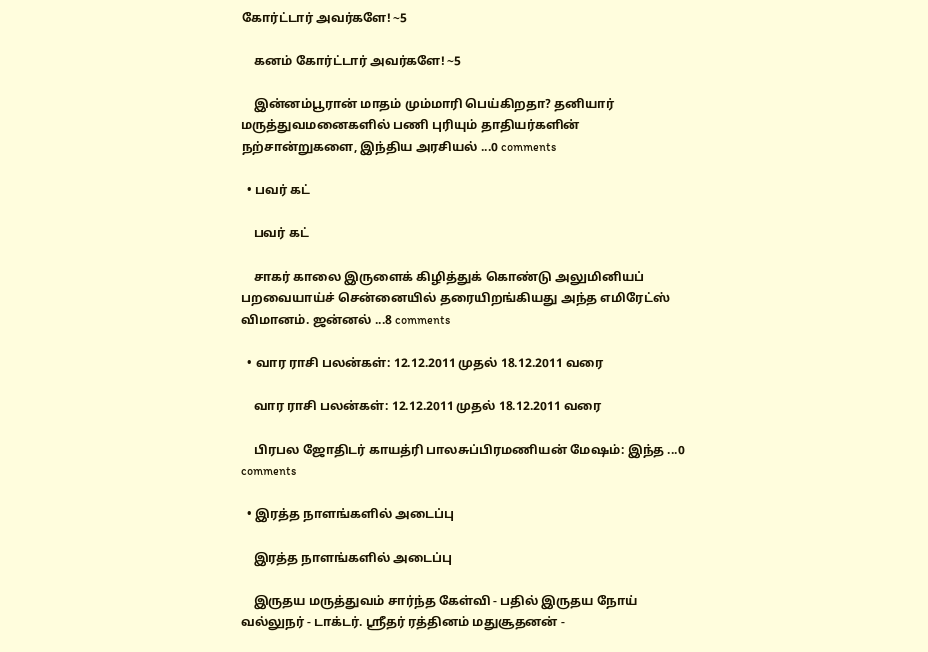கோர்ட்டார் அவர்களே! ~5

    கனம் கோர்ட்டார் அவர்களே! ~5

    இன்னம்பூரான் மாதம் மும்மாரி பெய்கிறதா? தனியார் மருத்துவமனைகளில் பணி புரியும் தாதியர்களின் நற்சான்றுகளை, இந்திய அரசியல் ...0 comments

  • பவர் கட்

    பவர் கட்

    சாகர் காலை இருளைக் கிழித்துக் கொண்டு அலுமினியப் பறவையாய்ச் சென்னையில் தரையிறங்கியது அந்த எமிரேட்ஸ் விமானம். ஜன்னல் ...8 comments

  • வார ராசி பலன்கள்: 12.12.2011 முதல் 18.12.2011 வரை

    வார ராசி பலன்கள்: 12.12.2011 முதல் 18.12.2011 வரை

    பிரபல ஜோதிடர் காயத்ரி பாலசுப்பிரமணியன் மேஷம்: இந்த ...0 comments

  • இரத்த நாளங்களில் அடைப்பு

    இரத்த நாளங்களில் அடைப்பு

    இருதய மருத்துவம் சார்ந்த கேள்வி - பதில் இருதய நோய் வல்லுநர் - டாக்டர். ஸ்ரீதர் ரத்தினம் மதுசூதனன் -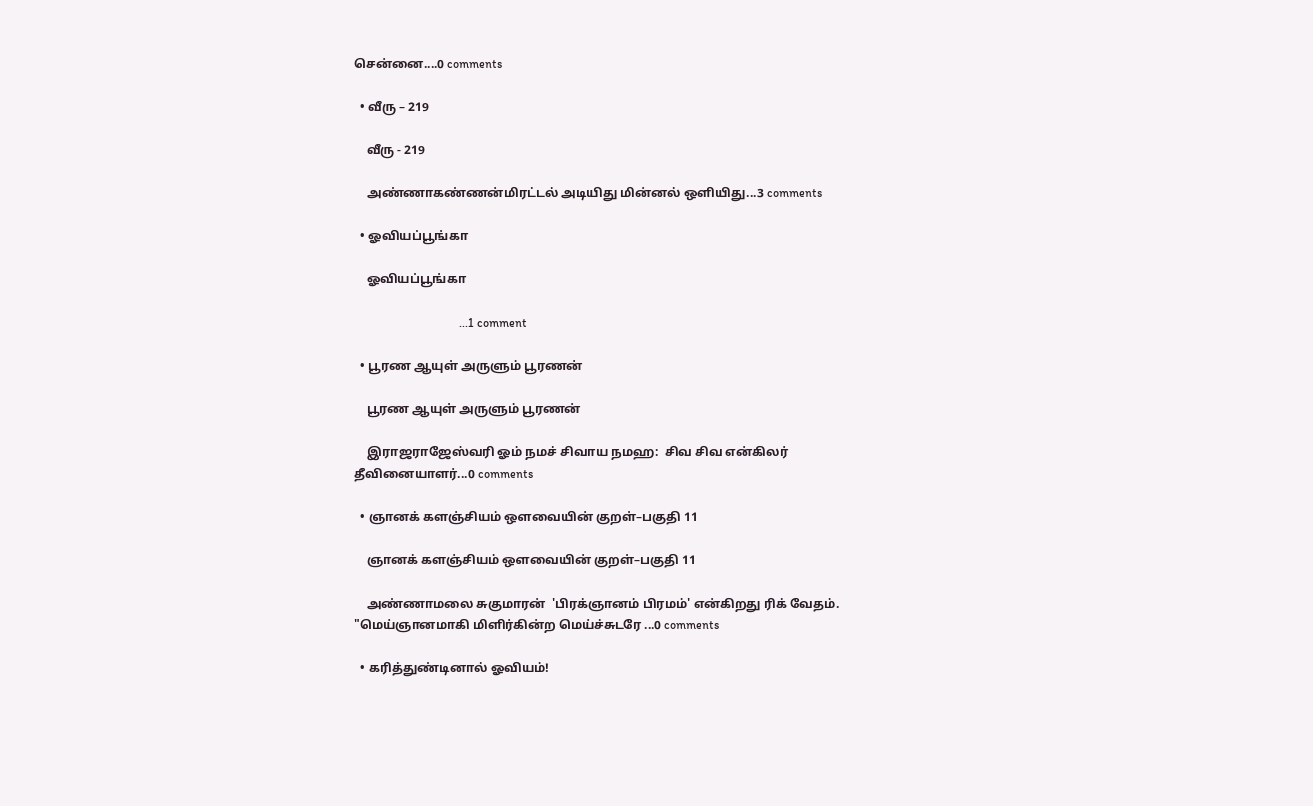சென்னை....0 comments

  • வீரு – 219

    வீரு - 219

    அண்ணாகண்ணன்மிரட்டல் அடியிது மின்னல் ஒளியிது...3 comments

  • ஓவியப்பூங்கா

    ஓவியப்பூங்கா

                                   ...1 comment

  • பூரண ஆயுள் அருளும் பூரணன்

    பூரண ஆயுள் அருளும் பூரணன்

    இராஜராஜேஸ்வரி ஓம் நமச் சிவாய நமஹ:  சிவ சிவ என்கிலர் தீவினையாளர்...0 comments

  • ஞானக் களஞ்சியம் ஔவையின் குறள்–பகுதி 11

    ஞானக் களஞ்சியம் ஔவையின் குறள்–பகுதி 11

    அண்ணாமலை சுகுமாரன்  'பிரக்ஞானம் பிரமம்' என்கிறது ரிக் வேதம்.   "மெய்ஞானமாகி மிளிர்கின்ற மெய்ச்சுடரே ...0 comments

  • கரித்துண்டினால் ஓவியம்!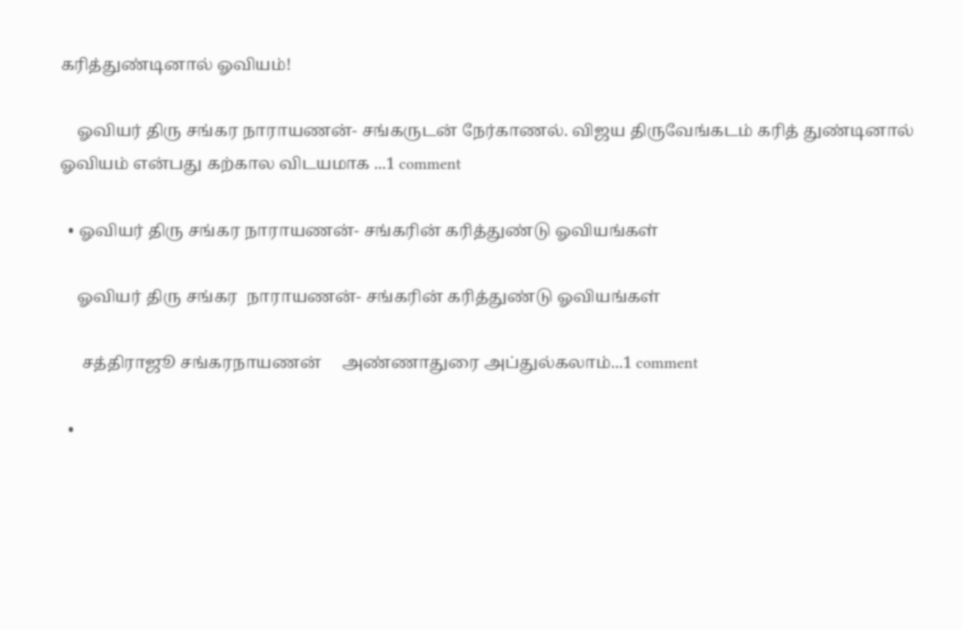கரித்துண்டினால் ஓவியம்!

    ஓவியர் திரு சங்கர நாராயணன்- சங்கருடன் நேர்காணல். விஜய திருவேங்கடம் கரித் துண்டினால் ஓவியம் என்பது கற்கால விடயமாக ...1 comment

  • ஓவியர் திரு சங்கர நாராயணன்- சங்கரின் கரித்துண்டு ஓவியங்கள்

    ஓவியர் திரு சங்கர  நாராயணன்- சங்கரின் கரித்துண்டு ஓவியங்கள்

     சத்திராஜூ சங்கரநாயணன்     அண்ணாதுரை அப்துல்கலாம்...1 comment

  •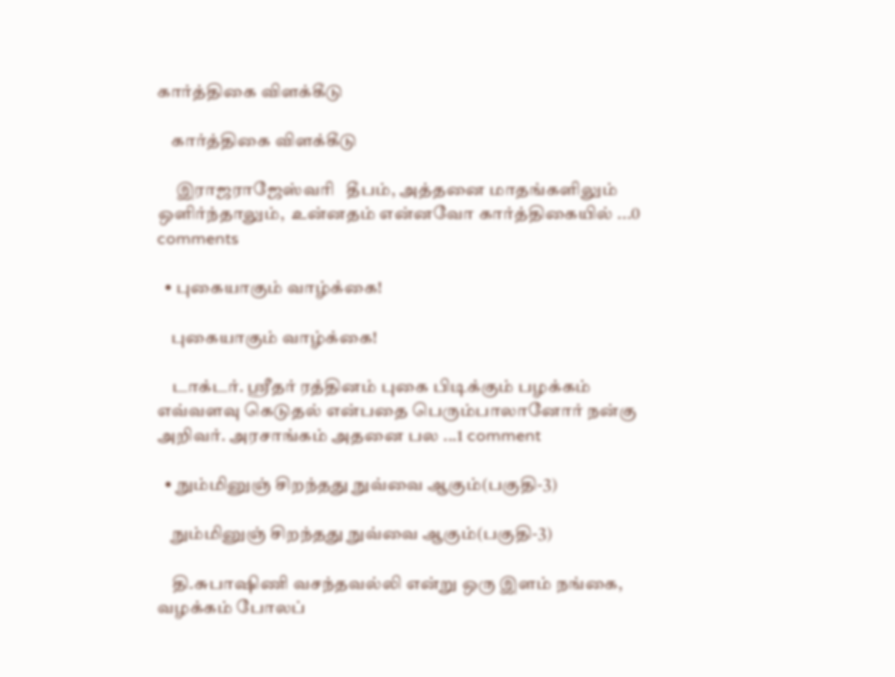கார்த்திகை விளக்கீடு

    கார்த்திகை விளக்கீடு

     இராஜராஜேஸ்வரி   தீபம், அத்தனை மாதங்களிலும் ஒளிர்ந்தாலும்,  உன்னதம் என்னவோ கார்த்திகையில் ...0 comments

  • புகையாகும் வாழ்க்கை!

    புகையாகும் வாழ்க்கை!

    டாக்டர். ஸ்ரீதர் ரத்தினம் புகை பிடிக்கும் பழக்கம் எவ்வளவு கெடுதல் என்பதை பெரும்பாலானோர் நன்கு அறிவர். அரசாங்கம் அதனை பல ...1 comment

  • நும்மினுஞ் சிறந்தது நுவ்வை ஆகும்(பகுதி-3)

    நும்மினுஞ் சிறந்தது நுவ்வை ஆகும்(பகுதி-3)

    தி.சுபாஷிணி வசந்தவல்லி என்று ஒரு இளம் நங்கை, வழக்கம் போலப்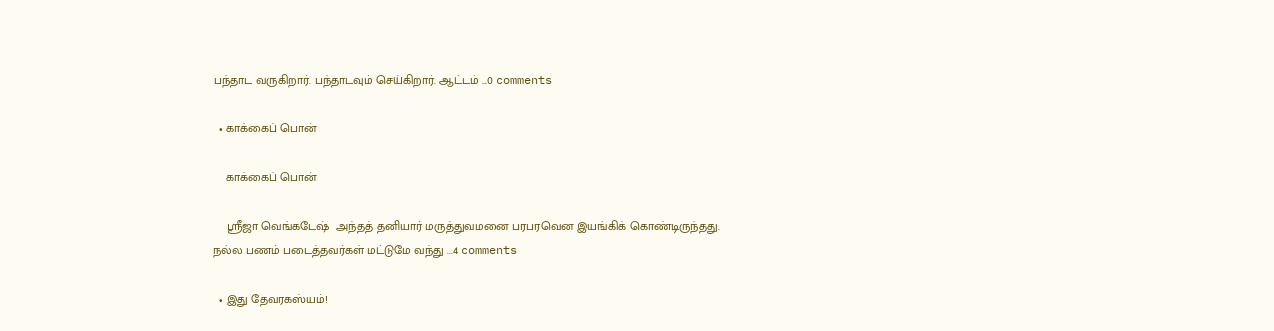பந்தாட வருகிறார். பந்தாடவும் செய்கிறார். ஆட்டம் ...0 comments

  • காக்கைப் பொன்

    காக்கைப் பொன்

    ஸ்ரீஜா வெங்கடேஷ்  அந்தத் தனியார் மருத்துவமனை பரபரவென இயங்கிக் கொண்டிருந்தது. நல்ல பணம் படைத்தவர்கள் மட்டுமே வந்து ...4 comments

  • இது தேவரகஸ்யம்!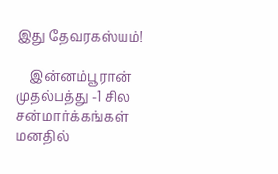இது தேவரகஸ்யம்!

    இன்னம்பூரான் முதல்பத்து -1 சில சன்மார்க்கங்கள் மனதில்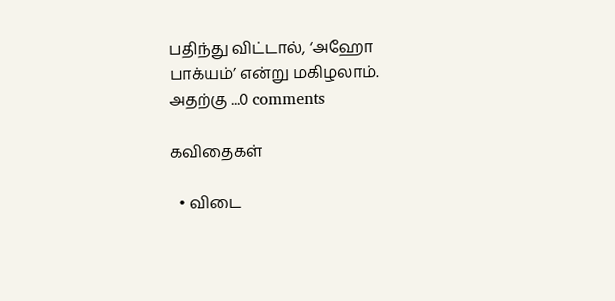பதிந்து விட்டால், ‘அஹோ பாக்யம்’ என்று மகிழலாம். அதற்கு ...0 comments

கவிதைகள்

  • விடை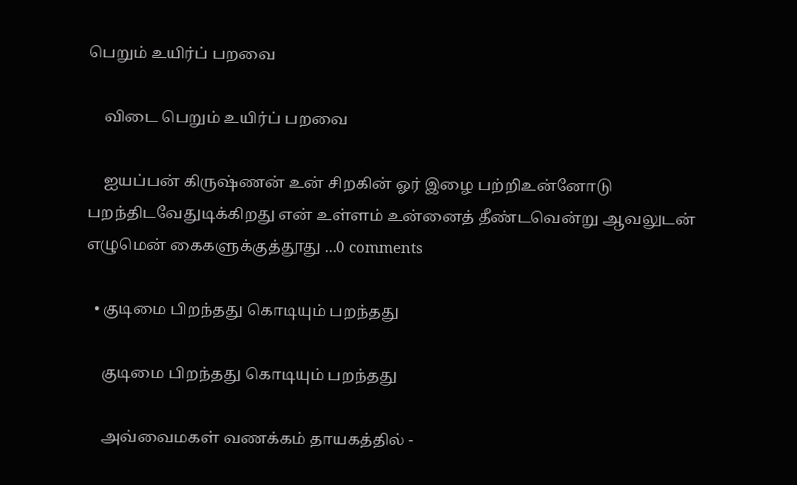பெறும் உயிர்ப் பறவை

    விடை பெறும் உயிர்ப் பறவை

    ஐயப்பன் கிருஷ்ணன் உன் சிறகின் ஓர் இழை பற்றிஉன்னோடு பறந்திடவேதுடிக்கிறது என் உள்ளம் உன்னைத் தீண்டவென்று ஆவலுடன் எழுமென் கைகளுக்குத்தூது ...0 comments

  • குடிமை பிறந்தது கொடியும் பறந்தது

    குடிமை பிறந்தது கொடியும் பறந்தது

    அவ்வைமகள் வணக்கம் தாயகத்தில் -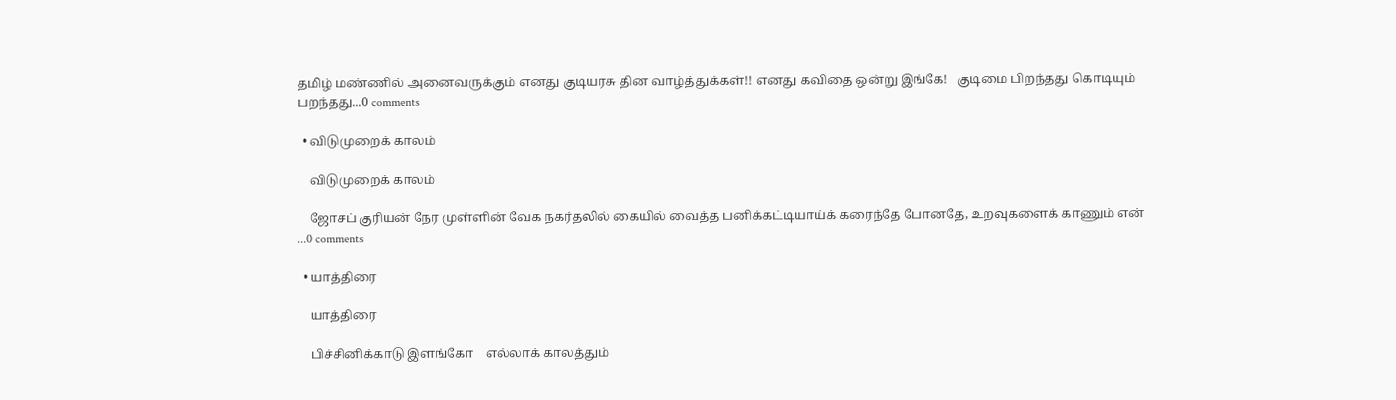தமிழ் மண்ணில் அனைவருக்கும் எனது குடியரசு தின வாழ்த்துக்கள்!! எனது கவிதை ஒன்று இங்கே!   குடிமை பிறந்தது கொடியும் பறந்தது...0 comments

  • விடுமுறைக் காலம்

    விடுமுறைக் காலம்

    ஜோசப் குரியன் நேர முள்ளின் வேக நகர்தலில் கையில் வைத்த பனிக்கட்டியாய்க் கரைந்தே போனதே, உறவுகளைக் காணும் என் ...0 comments

  • யாத்திரை

    யாத்திரை

    பிச்சினிக்காடு இளங்கோ    எல்லாக் காலத்தும்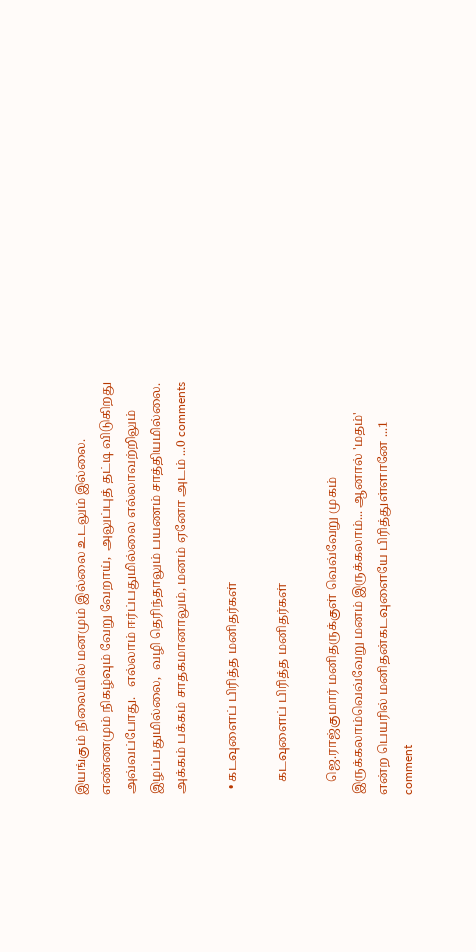இயங்கும் நிலையில் மனமும் இல்லை உடலும் இல்லை.   எண்ணமும் நிகழ்வும் வேறு வேறாய்,  அலுப்புத் தட்டி விடுகிறது அவ்வப்போது.   எல்லாம் ஈர்ப்பதுமில்லை எல்லாவற்றிலும் இழப்பதுமில்லை,  வழி தெரிந்தாலும் பயணம் சாத்தியமில்லை.   அக்கம் பக்கம் சாதகமானாலும், மனம் ஏனோ அடம் ...0 comments

  • கடவுளைப் பிரித்த மனிதர்கள்

    கடவுளைப் பிரித்த மனிதர்கள்

    ஜெ.ராஜ்குமார் மனிதருக்குள் வெவ்வேறு முகம் இருக்கலாம்வெவ்வேறு மனம் இருக்கலாம்... ஆனால் 'மதம்' என்ற பெயரில் மனிதன்கடவுளையே பிரித்துள்ளானே ...1 comment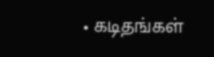• கடிதங்கள்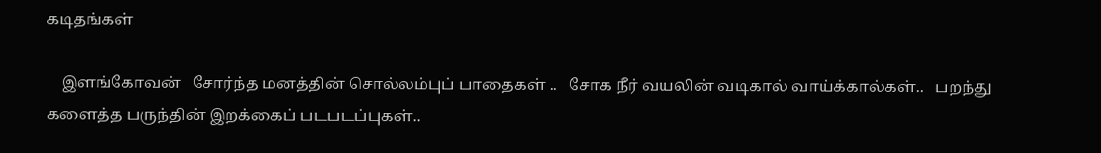கடிதங்கள்

    இளங்கோவன்   சோர்ந்த மனத்தின் சொல்லம்புப் பாதைகள் ..   சோக நீர் வயலின் வடிகால் வாய்க்கால்கள்..   பறந்து களைத்த பருந்தின் இறக்கைப் படபடப்புகள்..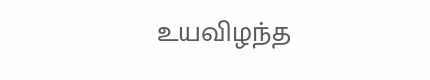உயவிழந்த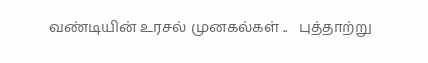வண்டியின் உரசல் முனகல்கள் ..   புத்தாற்று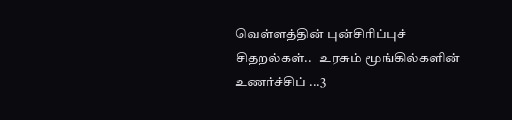வெள்ளத்தின் புன்சிரிப்புச் சிதறல்கள்..   உரசும் மூங்கில்களின் உணர்ச்சிப் ...3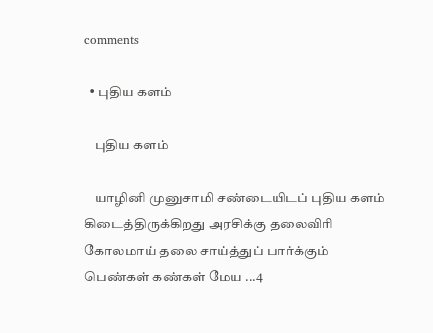comments

  • புதிய களம்

    புதிய களம்

    யாழினி முனுசாமி சண்டையிடப் புதிய களம் கிடைத்திருக்கிறது அரசிக்கு தலைவிரி கோலமாய் தலை சாய்த்துப் பார்க்கும் பெண்கள் கண்கள் மேய ...4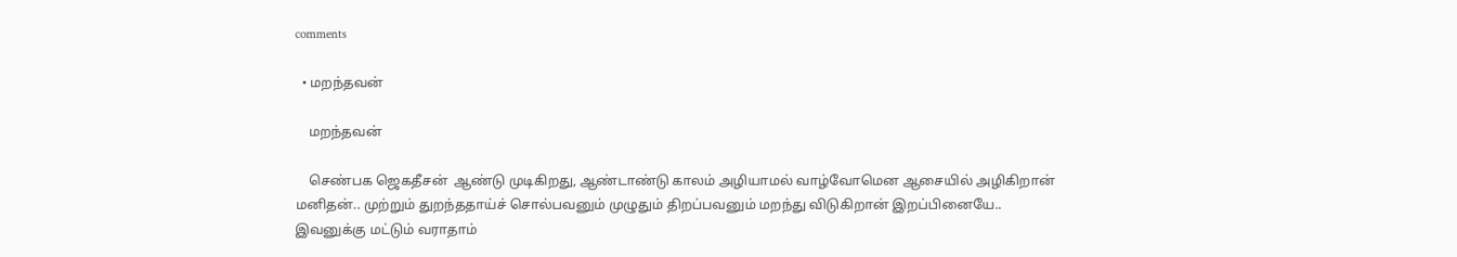comments

  • மறந்தவன்

    மறந்தவன்

    செண்பக ஜெகதீசன்  ஆண்டு முடிகிறது, ஆண்டாண்டு காலம் அழியாமல் வாழ்வோமென ஆசையில் அழிகிறான் மனிதன்.. முற்றும் துறந்ததாய்ச் சொல்பவனும் முழுதும் திறப்பவனும் மறந்து விடுகிறான் இறப்பினையே.. இவனுக்கு மட்டும் வராதாம்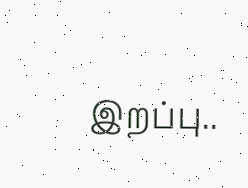இறப்பு..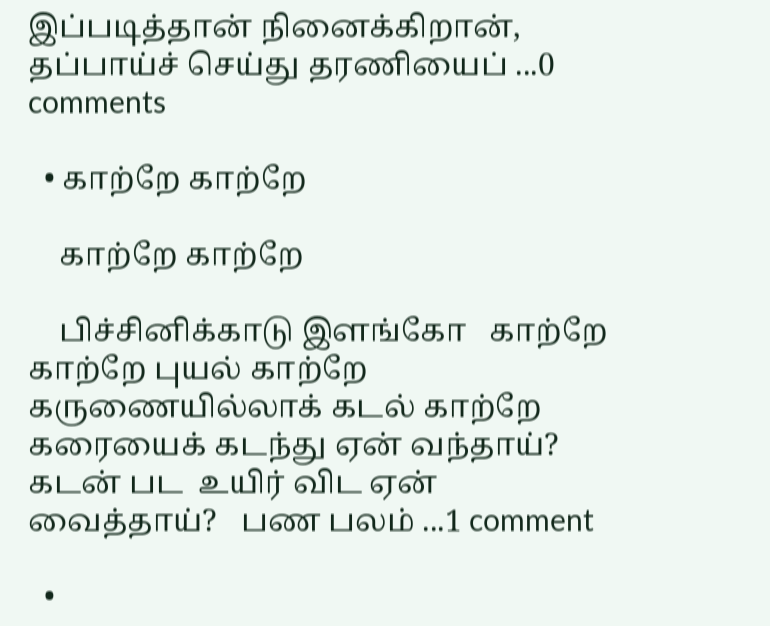இப்படித்தான் நினைக்கிறான், தப்பாய்ச் செய்து தரணியைப் ...0 comments

  • காற்றே காற்றே

    காற்றே காற்றே

    பிச்சினிக்காடு இளங்கோ   காற்றே காற்றே புயல் காற்றே கருணையில்லாக் கடல் காற்றே கரையைக் கடந்து ஏன் வந்தாய்? கடன் பட  உயிர் விட ஏன் வைத்தாய்?   பண பலம் ...1 comment

  •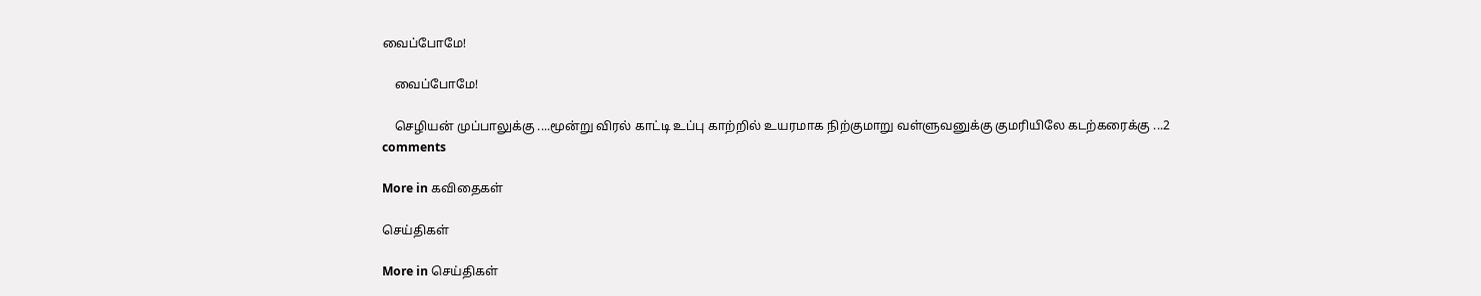வைப்போமே!

    வைப்போமே!

    செழியன் முப்பாலுக்கு ....மூன்று விரல் காட்டி உப்பு காற்றில் உயரமாக நிற்குமாறு வள்ளுவனுக்கு குமரியிலே கடற்கரைக்கு ...2 comments

More in கவிதைகள்

செய்திகள்

More in செய்திகள்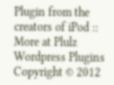Plugin from the creators of iPod :: More at Plulz Wordpress Plugins
Copyright © 2012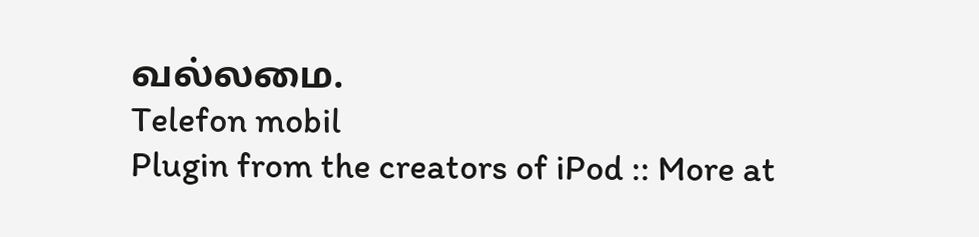வல்லமை.
Telefon mobil
Plugin from the creators of iPod :: More at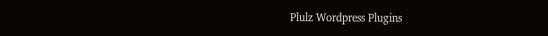Plulz Wordpress Plugins